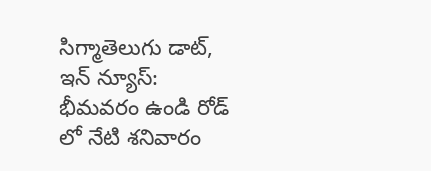సిగ్మాతెలుగు డాట్, ఇన్ న్యూస్: భీమవరం ఉండి రోడ్ లో నేటి శనివారం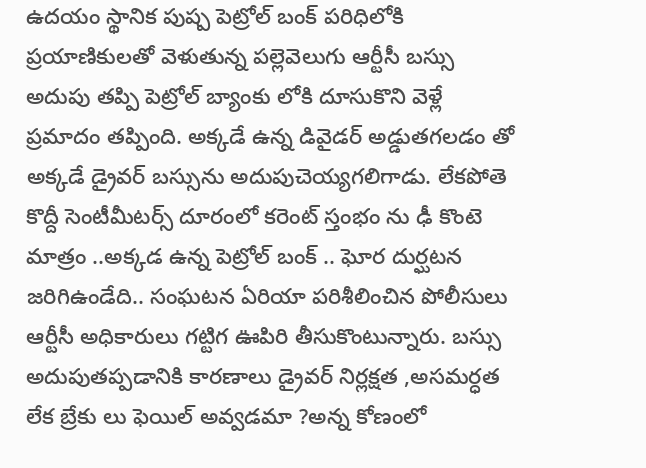ఉదయం స్థానిక పుష్ప పెట్రోల్ బంక్ పరిధిలోకి ప్రయాణికులతో వెళుతున్న పల్లెవెలుగు ఆర్టీసీ బస్సు అదుపు తప్పి పెట్రోల్ బ్యాంకు లోకి దూసుకొని వెళ్లే ప్రమాదం తప్పింది. అక్కడే ఉన్న డివైడర్ అడ్డుతగలడం తో అక్కడే డ్రైవర్ బస్సును అదుపుచెయ్యగలిగాడు. లేకపోతె కొద్దీ సెంటీమీటర్స్ దూరంలో కరెంట్ స్తంభం ను ఢీ కొంటె మాత్రం ..అక్కడ ఉన్న పెట్రోల్ బంక్ .. ఘోర దుర్ఘటన జరిగిఉండేది.. సంఘటన ఏరియా పరిశీలించిన పోలీసులు ఆర్టీసీ అధికారులు గట్టిగ ఊపిరి తీసుకొంటున్నారు. బస్సు అదుపుతప్పడానికి కారణాలు డ్రైవర్ నిర్లక్షత ,అసమర్ధత లేక బ్రేకు లు ఫెయిల్ అవ్వడమా ?అన్న కోణంలో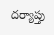దర్యాప్తు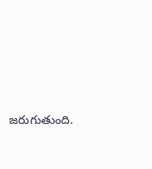జరుగుతుంది.